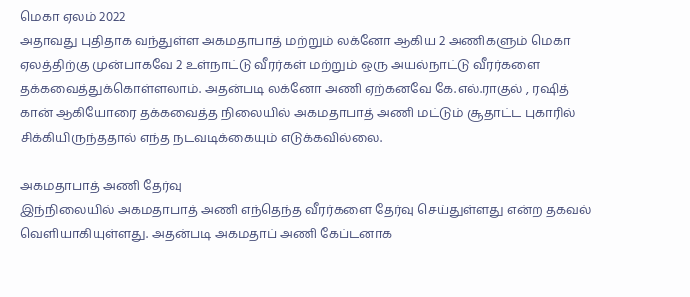மெகா ஏலம் 2022
அதாவது புதிதாக வந்துள்ள அகமதாபாத் மற்றும் லக்னோ ஆகிய 2 அணிகளும் மெகா ஏலத்திற்கு முன்பாகவே 2 உள்நாட்டு வீரர்கள் மற்றும் ஒரு அயல்நாட்டு வீரர்களை தக்கவைத்துக்கொள்ளலாம். அதன்படி லக்னோ அணி ஏற்கனவே கே.எல்.ராகுல் , ரஷித் கான் ஆகியோரை தக்கவைத்த நிலையில் அகமதாபாத் அணி மட்டும் சூதாட்ட புகாரில் சிக்கியிருந்ததால் எந்த நடவடிக்கையும் எடுக்கவில்லை.

அகமதாபாத் அணி தேர்வு
இந்நிலையில் அகமதாபாத் அணி எந்தெந்த வீரர்களை தேர்வு செய்துள்ளது என்ற தகவல் வெளியாகியுள்ளது. அதன்படி அகமதாப் அணி கேப்டனாக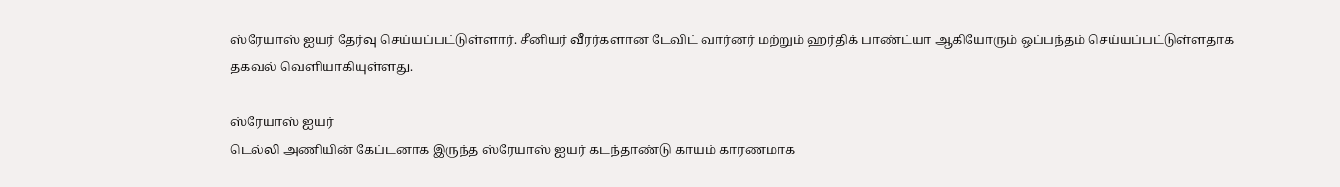ஸ்ரேயாஸ் ஐயர் தேர்வு செய்யப்பட்டுள்ளார். சீனியர் வீரர்களான டேவிட் வார்னர் மற்றும் ஹர்திக் பாண்ட்யா ஆகியோரும் ஒப்பந்தம் செய்யப்பட்டுள்ளதாக தகவல் வெளியாகியுள்ளது.

ஸ்ரேயாஸ் ஐயர்
டெல்லி அணியின் கேப்டனாக இருந்த ஸ்ரேயாஸ் ஐயர் கடந்தாண்டு காயம் காரணமாக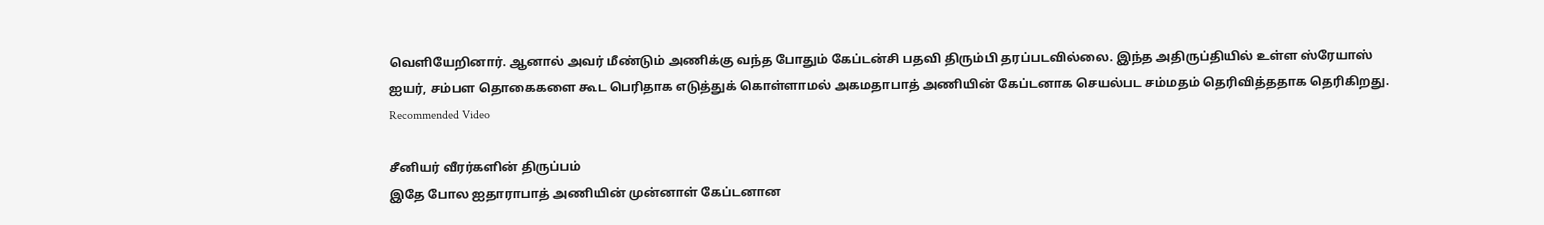வெளியேறினார். ஆனால் அவர் மீண்டும் அணிக்கு வந்த போதும் கேப்டன்சி பதவி திரும்பி தரப்படவில்லை. இந்த அதிருப்தியில் உள்ள ஸ்ரேயாஸ் ஐயர், சம்பள தொகைகளை கூட பெரிதாக எடுத்துக் கொள்ளாமல் அகமதாபாத் அணியின் கேப்டனாக செயல்பட சம்மதம் தெரிவித்ததாக தெரிகிறது.
Recommended Video

சீனியர் வீரர்களின் திருப்பம்
இதே போல ஐதாராபாத் அணியின் முன்னாள் கேப்டனான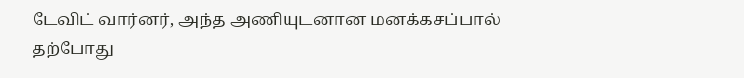டேவிட் வார்னர், அந்த அணியுடனான மனக்கசப்பால் தற்போது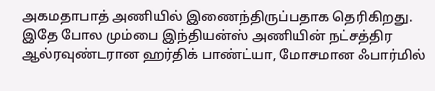அகமதாபாத் அணியில் இணைந்திருப்பதாக தெரிகிறது. இதே போல மும்பை இந்தியன்ஸ் அணியின் நட்சத்திர ஆல்ரவுண்டரான ஹர்திக் பாண்ட்யா, மோசமான ஃபார்மில்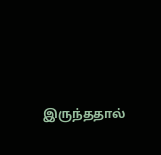இருந்ததால்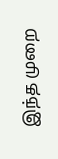இந்த முறை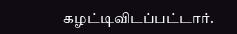கழட்டிவிடப்பட்டார்.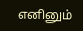எனினும்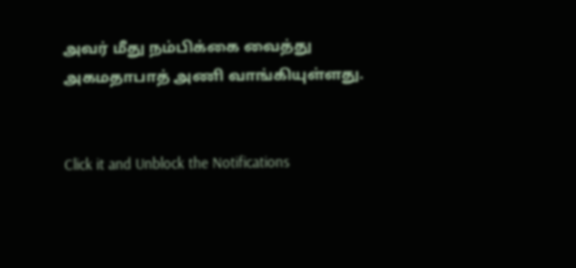அவர் மீது நம்பிக்கை வைத்து அகமதாபாத் அணி வாங்கியுள்ளது.


Click it and Unblock the Notifications